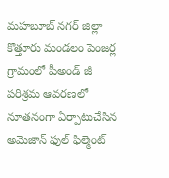మహబూబ్ నగర్ జిల్లా కొత్తూరు మండలం పెంజర్ల గ్రామంలో పీఅండ్ జీ పరిశ్రమ ఆవరణలో నూతనంగా ఏర్పాటుచేసిన అమెజాన్ ఫుల్ ఫిల్మెంట్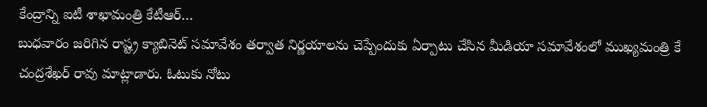కేంద్రాన్ని ఐటీ శాఖామంత్రి కేటీఆర్…
బుధవారం జరిగిన రాష్ట్ర క్యాబినెట్ సమావేశం తర్వాత నిర్ణయాలను చెప్పేందుకు ఏర్పాటు చేసిన మీడియా సమావేశంలో ముఖ్యమంత్రి కే చంద్రశేఖర్ రావు మాట్లాడారు. ఓటుకు నోటు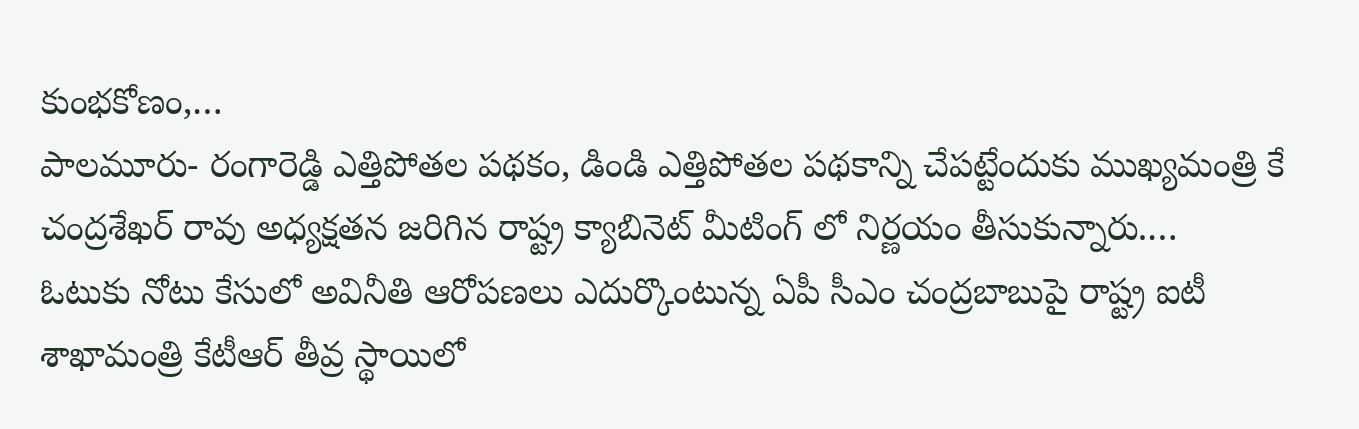కుంభకోణం,…
పాలమూరు- రంగారెడ్డి ఎత్తిపోతల పథకం, డిండి ఎత్తిపోతల పథకాన్ని చేపట్టేందుకు ముఖ్యమంత్రి కే చంద్రశేఖర్ రావు అధ్యక్షతన జరిగిన రాష్ట్ర క్యాబినెట్ మీటింగ్ లో నిర్ణయం తీసుకున్నారు.…
ఓటుకు నోటు కేసులో అవినీతి ఆరోపణలు ఎదుర్కొంటున్న ఏపీ సీఎం చంద్రబాబుపై రాష్ట్ర ఐటీ శాఖామంత్రి కేటీఆర్ తీవ్ర స్థాయిలో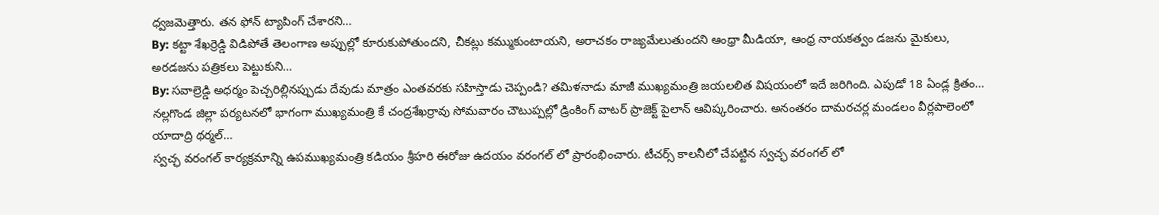ధ్వజమెత్తారు. తన ఫోన్ ట్యాపింగ్ చేశారని…
By: కట్టా శేఖర్రెడ్డి విడిపోతే తెలంగాణ అప్పుల్లో కూరుకుపోతుందని, చీకట్లు కమ్ముకుంటాయని, అరాచకం రాజ్యమేలుతుందని ఆంధ్రా మీడియా, ఆంధ్ర నాయకత్వం డజను మైకులు, అరడజను పత్రికలు పెట్టుకుని…
By: సవాల్రెడ్డి అధర్మం పెచ్చరిల్లినప్పుడు దేవుడు మాత్రం ఎంతవరకు సహిస్తాడు చెప్పండి? తమిళనాడు మాజీ ముఖ్యమంత్రి జయలలిత విషయంలో ఇదే జరిగింది. ఎపుడో 18 ఏండ్ల క్రితం…
నల్లగొండ జిల్లా పర్యటనలో భాగంగా ముఖ్యమంత్రి కే చంద్రశేఖర్రావు సోమవారం చౌటుప్పల్లో డ్రింకింగ్ వాటర్ ప్రాజెక్ట్ పైలాన్ ఆవిష్కరించారు. అనంతరం దామరచర్ల మండలం వీర్లపాలెంలో యాదాద్రి థర్మల్…
స్వచ్ఛ వరంగల్ కార్యక్రమాన్ని ఉపముఖ్యమంత్రి కడియం శ్రీహరి ఈరోజు ఉదయం వరంగల్ లో ప్రారంభించారు. టీచర్స్ కాలనీలో చేపట్టిన స్వచ్ఛ వరంగల్ లో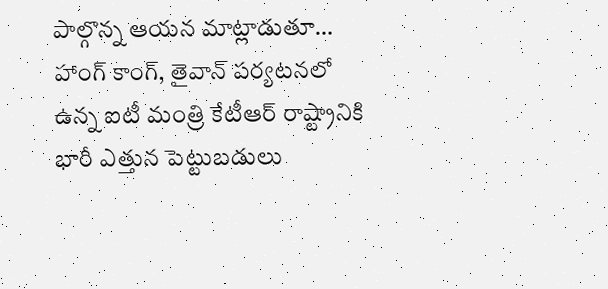పాల్గొన్న ఆయన మాట్లాడుతూ…
హాంగ్ కాంగ్, తైవాన్ పర్యటనలో ఉన్న ఐటీ మంత్రి కేటీఆర్ రాష్ట్రానికి భారీ ఎత్తున పెట్టుబడులు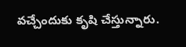వచ్చేందుకు కృషి చేస్తున్నారు.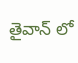తైవాన్ లో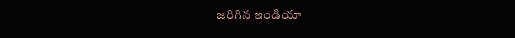జరిగిన ఇండియా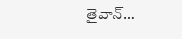తైవాన్…